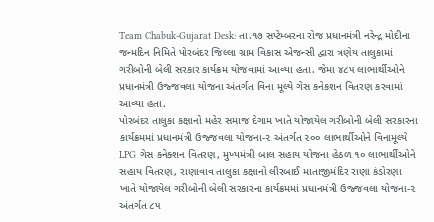Team Chabuk-Gujarat Desk: તા.૧૭ સપ્ટેમ્બરના રોજ પ્રધાનમંત્રી નરેન્દ્ર મોદીના જન્મદિન નિમિતે પોરબંદર જિલ્લા ગ્રામ વિકાસ એજન્સી દ્વારા ત્રણેય તાલુકામાં ગરીબોની બેલી સરકાર કાર્યક્રમ યોજવામાં આવ્યા હતા. જેમા ૪૮૫ લાભાર્થીઓને પ્રધાનમંત્રી ઉજ્જવલા યોજના અંતર્ગત વિના મૂલ્યે ગેસ કનેકશન વિતરણ કરવામાં આવ્યા હતા.
પોરબંદર તાલુકા કક્ષાનો મહેર સમાજ દેગામ ખાતે યોજાયેલ ગરીબોની બેલી સરકારના કાર્યક્રમમાં પ્રધાનમંત્રી ઉજ્જવલા યોજના-૨ અંતર્ગત ૨૦૦ લાભાર્થીઓને વિનામૂલ્યે LPG ગેસ કનેક્શન વિતરણ, મુખ્યમંત્રી બાલ સહાય યોજના હેઠળ ૧૦ લાભાર્થીઓને સહાય વિતરણ, રાણાવાવ તાલુકા કક્ષાનો લીરબાઈ માતાજીમંદિર રાણા કંડોરણા ખાતે યોજાયેલ ગરીબોની બેલી સરકારના કાર્યક્રમમાં પ્રધાનમંત્રી ઉજ્જવલા યોજના-૨ અંતર્ગત ૮૫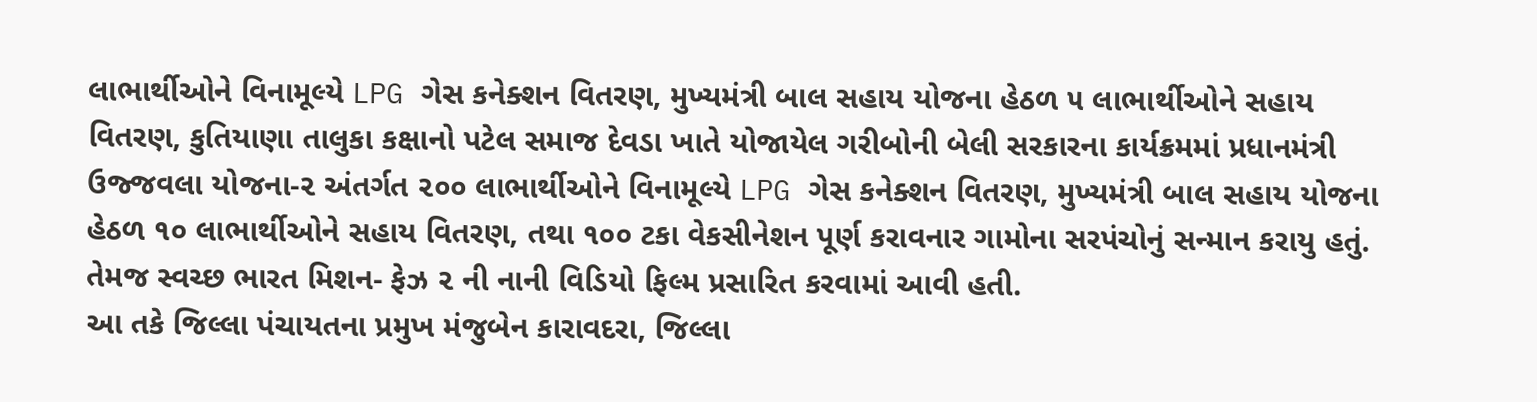લાભાર્થીઓને વિનામૂલ્યે LPG ગેસ કનેક્શન વિતરણ, મુખ્યમંત્રી બાલ સહાય યોજના હેઠળ ૫ લાભાર્થીઓને સહાય વિતરણ, કુતિયાણા તાલુકા કક્ષાનો પટેલ સમાજ દેવડા ખાતે યોજાયેલ ગરીબોની બેલી સરકારના કાર્યક્રમમાં પ્રધાનમંત્રી ઉજ્જવલા યોજના-૨ અંતર્ગત ૨૦૦ લાભાર્થીઓને વિનામૂલ્યે LPG ગેસ કનેક્શન વિતરણ, મુખ્યમંત્રી બાલ સહાય યોજના હેઠળ ૧૦ લાભાર્થીઓને સહાય વિતરણ, તથા ૧૦૦ ટકા વેકસીનેશન પૂર્ણ કરાવનાર ગામોના સરપંચોનું સન્માન કરાયુ હતું. તેમજ સ્વચ્છ ભારત મિશન- ફેઝ ૨ ની નાની વિડિયો ફિલ્મ પ્રસારિત કરવામાં આવી હતી.
આ તકે જિલ્લા પંચાયતના પ્રમુખ મંજુબેન કારાવદરા, જિલ્લા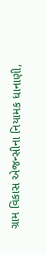ગ્રામ વિકાસ એજન્સીના નિયામક ધાનાણી,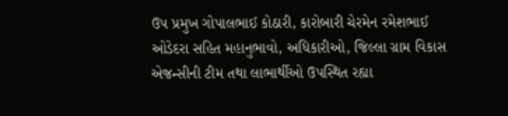ઉપ પ્રમુખ ગોપાલભાઈ કોઠારી, કારોબારી ચેરમેન રમેશભાઈ ઓડેદરા સહિત મહાનુભાવો, અધિકારીઓ, જિલ્લા ગ્રામ વિકાસ એજન્સીની ટીમ તથા લાભાર્થીઓ ઉપસ્થિત રહ્યા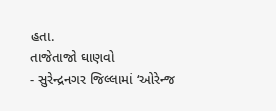હતા.
તાજેતાજો ઘાણવો
- સુરેન્દ્રનગર જિલ્લામાં ‘ઓરેન્જ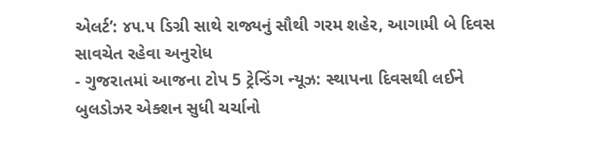એલર્ટ’: ૪૫.૫ ડિગ્રી સાથે રાજ્યનું સૌથી ગરમ શહેર, આગામી બે દિવસ સાવચેત રહેવા અનુરોધ
- ગુજરાતમાં આજના ટોપ 5 ટ્રેન્ડિંગ ન્યૂઝ: સ્થાપના દિવસથી લઈને બુલડોઝર એક્શન સુધી ચર્ચાનો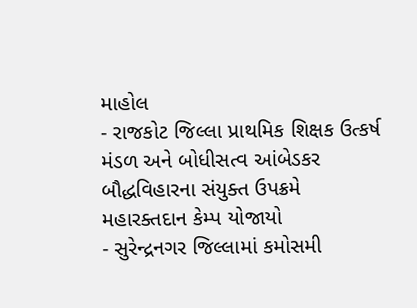માહોલ
- રાજકોટ જિલ્લા પ્રાથમિક શિક્ષક ઉત્કર્ષ મંડળ અને બોધીસત્વ આંબેડકર બૌદ્ધવિહારના સંયુક્ત ઉપક્રમે મહારક્તદાન કેમ્પ યોજાયો
- સુરેન્દ્રનગર જિલ્લામાં કમોસમી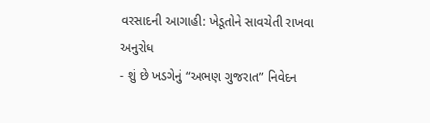વરસાદની આગાહી: ખેડૂતોને સાવચેતી રાખવા અનુરોધ
- શું છે ખડગેનું “અભણ ગુજરાત” નિવેદન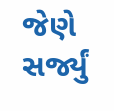જેણે સર્જ્યું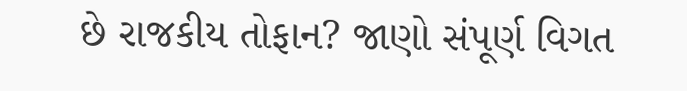છે રાજકીય તોફાન? જાણો સંપૂર્ણ વિગત